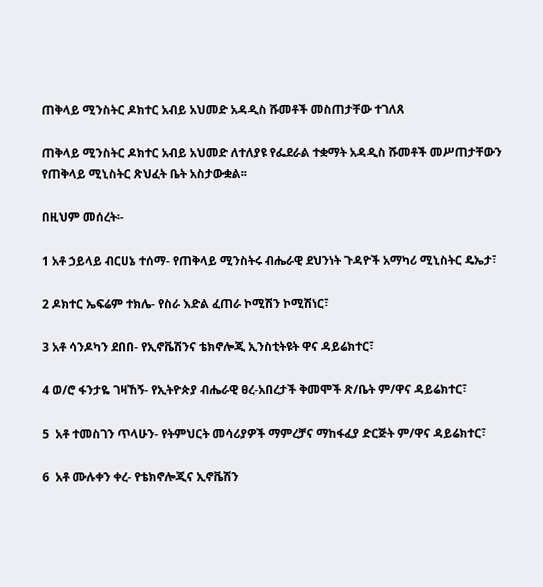ጠቅላይ ሚንስትር ዶክተር አብይ አህመድ አዳዲስ ሹመቶች መስጠታቸው ተገለጸ

ጠቅላይ ሚንስትር ዶክተር አብይ አህመድ ለተለያዩ የፌደራል ተቋማት አዳዲስ ሹመቶች መሥጠታቸውን የጠቅላይ ሚኒስትር ጽህፈት ቤት አስታውቋል፡፡

በዚህም መሰረት፡-

1 አቶ ኃይላይ ብርሀኔ ተሰማ- የጠቅላይ ሚንስትሩ ብሔራዊ ደህንነት ጉዳዮች አማካሪ ሚኒስትር ዴኤታ፣

2 ዶክተር ኤፍሬም ተክሌ- የስራ እድል ፈጠራ ኮሚሽን ኮሚሽነር፣

3 አቶ ሳንዶካን ደበበ- የኢኖቬሽንና ቴክኖሎጂ ኢንስቲትዩት ዋና ዳይሬክተር፣

4 ወ/ሮ ፋንታዬ ገዛኸኝ- የኢትዮጵያ ብሔራዊ ፀረ-አበረታች ቅመሞች ጽ/ቤት ም/ዋና ዳይሬክተር፣

5  አቶ ተመስገን ጥላሁን- የትምህርት መሳሪያዎች ማምረቻና ማከፋፈያ ድርጅት ም/ዋና ዳይሬክተር፣

6  አቶ ሙሉቀን ቀረ- የቴክኖሎጂና ኢኖቬሽን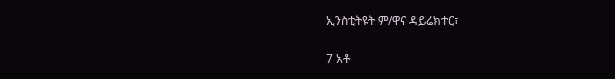ኢንስቲትዩት ም/ዋና ዳይሬክተር፣

7 አቶ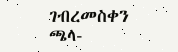ገብረመስቀን ጫላ-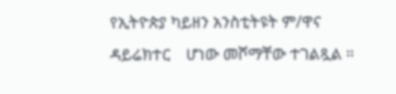የኢትዮጵያ ካይዘን አንስቲትዩት ም/ዋና ዳይሬክተር    ሆነው መሾማቸው ተገልጿል ።